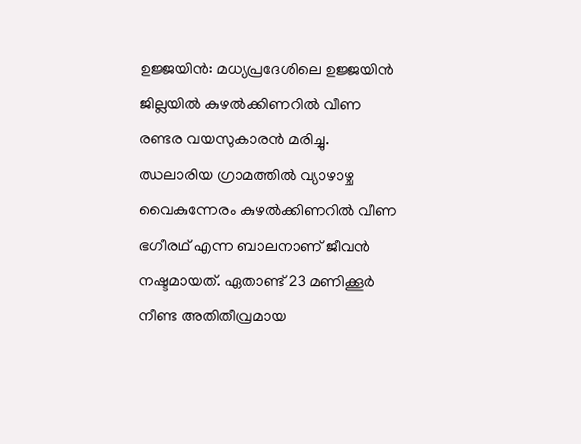ഉജ്ജയിൻ: മധ്യപ്രദേശിലെ ഉജ്ജയിൻ ജില്ലയിൽ കുഴൽക്കിണറിൽ വീണ രണ്ടര വയസുകാരൻ മരിച്ചു. ഝലാരിയ ഗ്രാമത്തിൽ വ്യാഴാഴ്ച വൈകുന്നേരം കുഴൽക്കിണറിൽ വീണ ഭഗീരഥ് എന്ന ബാലനാണ് ജീവൻ നഷ്ടമായത്. ഏതാണ്ട് 23 മണിക്കൂർ നീണ്ട അതിതീവ്രമായ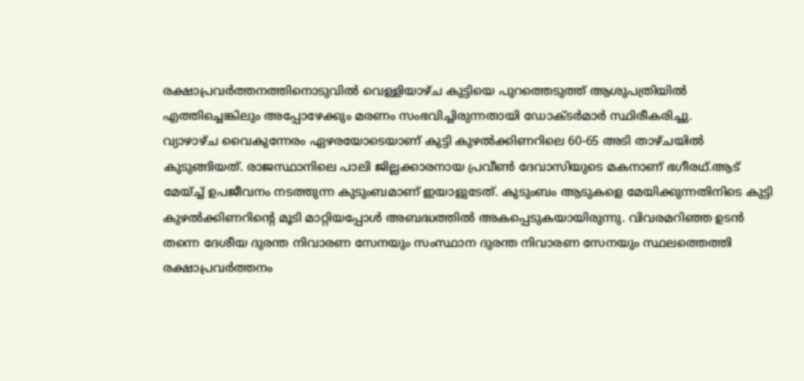രക്ഷാപ്രവർത്തനത്തിനൊടുവിൽ വെള്ളിയാഴ്ച കുട്ടിയെ പുറത്തെടുത്ത് ആശുപത്രിയിൽ എത്തിച്ചെങ്കിലും അപ്പോഴേക്കും മരണം സംഭവിച്ചിരുന്നതായി ഡോക്ടർമാർ സ്ഥിരീകരിച്ചു.
വ്യാഴാഴ്ച വൈകുന്നേരം ഏഴരയോടെയാണ് കുട്ടി കുഴൽക്കിണറിലെ 60-65 അടി താഴ്ചയിൽ കുടുങ്ങിയത്. രാജസ്ഥാനിലെ പാലി ജില്ലക്കാരനായ പ്രവീൺ ദേവാസിയുടെ മകനാണ് ഭഗീരഥ്.ആട് മേയ്ച്ച് ഉപജീവനം നടത്തുന്ന കുടുംബമാണ് ഇയാളുടേത്. കുടുംബം ആടുകളെ മേയിക്കുന്നതിനിടെ കുട്ടി കുഴൽക്കിണറിന്റെ മൂടി മാറ്റിയപ്പോൾ അബദ്ധത്തിൽ അകപ്പെടുകയായിരുന്നു. വിവരമറിഞ്ഞ ഉടൻ തന്നെ ദേശീയ ദുരന്ത നിവാരണ സേനയും സംസ്ഥാന ദുരന്ത നിവാരണ സേനയും സ്ഥലത്തെത്തി രക്ഷാപ്രവർത്തനം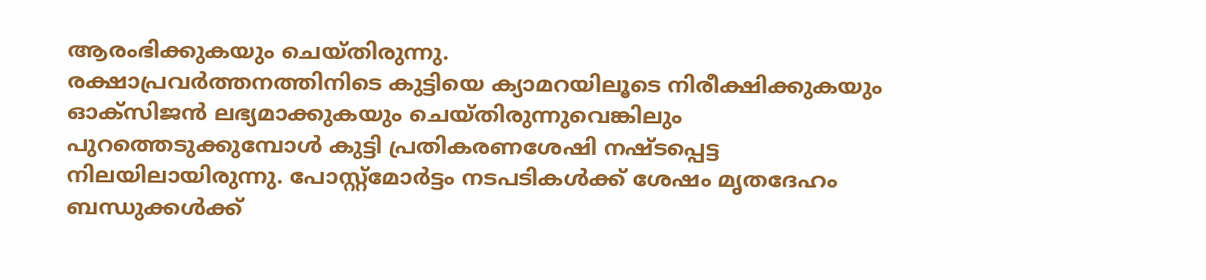ആരംഭിക്കുകയും ചെയ്തിരുന്നു.
രക്ഷാപ്രവർത്തനത്തിനിടെ കുട്ടിയെ ക്യാമറയിലൂടെ നിരീക്ഷിക്കുകയും ഓക്സിജൻ ലഭ്യമാക്കുകയും ചെയ്തിരുന്നുവെങ്കിലും പുറത്തെടുക്കുമ്പോൾ കുട്ടി പ്രതികരണശേഷി നഷ്ടപ്പെട്ട നിലയിലായിരുന്നു. പോസ്റ്റ്മോർട്ടം നടപടികൾക്ക് ശേഷം മൃതദേഹം ബന്ധുക്കൾക്ക്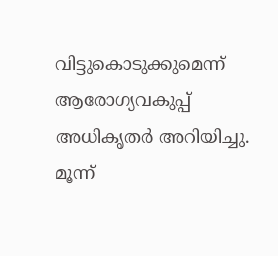വിട്ടുകൊടുക്കുമെന്ന് ആരോഗ്യവകുപ്പ് അധികൃതർ അറിയിച്ചു. മൂന്ന്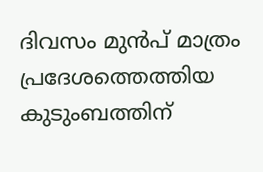ദിവസം മുൻപ് മാത്രം പ്രദേശത്തെത്തിയ കുടുംബത്തിന്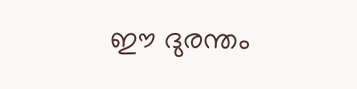ഈ ദുരന്തം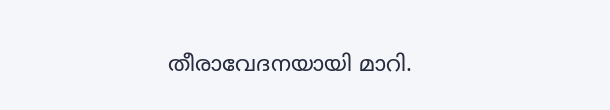തീരാവേദനയായി മാറി.